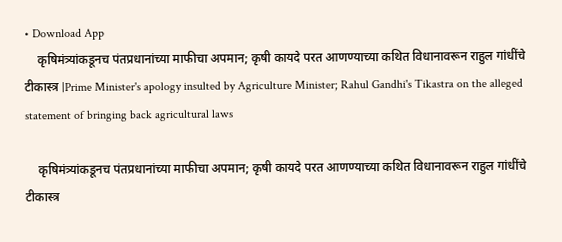• Download App
    कृषिमंत्र्यांकडूनच पंतप्रधानांच्या माफीचा अपमान; कृषी कायदे परत आणण्याच्या कथित विधानावरून राहुल गांधींचे टीकास्त्र |Prime Minister's apology insulted by Agriculture Minister; Rahul Gandhi's Tikastra on the alleged statement of bringing back agricultural laws

    कृषिमंत्र्यांकडूनच पंतप्रधानांच्या माफीचा अपमान; कृषी कायदे परत आणण्याच्या कथित विधानावरून राहुल गांधींचे टीकास्त्र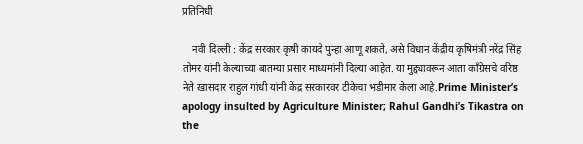प्रतिनिधी

    नवी दिल्ली : केंद्र सरकार कृषी कायदे पुन्हा आणू शकते, असे विधान केंद्रीय कृषिमंत्री नरेंद्र सिंह तोमर यांनी केल्याच्या बातम्या प्रसार माध्यमांनी दिल्या आहेत. या मुद्द्यावरून आता काँग्रेसचे वरिष्ठ नेते खासदार राहुल गांधी यांनी केंद्र सरकारवर टीकेचा भडीमार केला आहे.Prime Minister’s apology insulted by Agriculture Minister; Rahul Gandhi’s Tikastra on the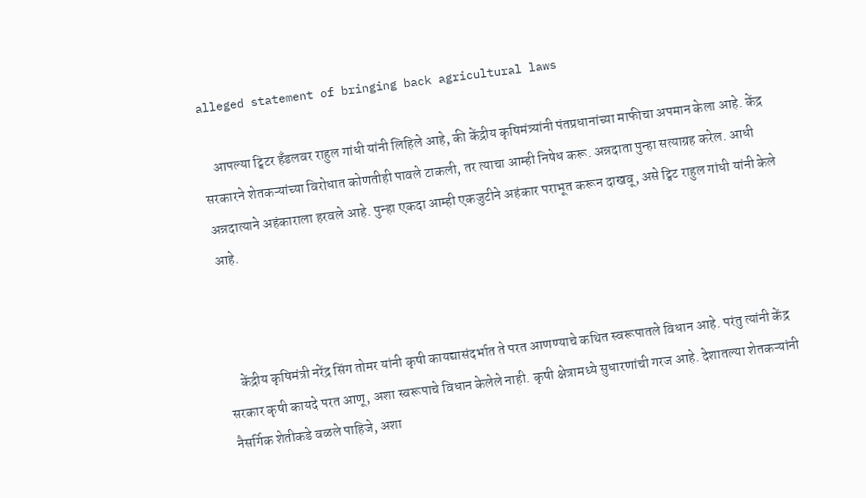alleged statement of bringing back agricultural laws

    आपल्या ट्विटर हँडलवर राहुल गांधी यांनी लिहिले आहे, की केंद्रीय कृषिमंत्र्यांनी पंतप्रधानांच्या माफीचा अपमान केला आहे. केंद्र सरकारने शेतकऱ्यांच्या विरोधात कोणतीही पावले टाकली, तर त्याचा आम्ही निषेध करू. अन्नदाता पुन्हा सत्याग्रह करेल. आधी अन्नदात्याने अहंकाराला हरवले आहे. पुन्हा एकदा आम्ही एकजुटीने अहंकार पराभूत करून दाखवू, असे ट्विट राहुल गांधी यांनी केले आहे.



    केंद्रीय कृषिमंत्री नरेंद्र सिंग तोमर यांनी कृषी कायद्यासंदर्भात ते परत आणण्याचे कथित स्वरूपातले विधान आहे. परंतु त्यांनी केंद्र सरकार कृषी कायदे परत आणू, अशा स्वरूपाचे विधान केलेले नाही. कृषी क्षेत्रामध्ये सुधारणांची गरज आहे. देशातल्या शेतकऱ्यांनी नैसर्गिक शेतीकडे वळले पाहिजे, अशा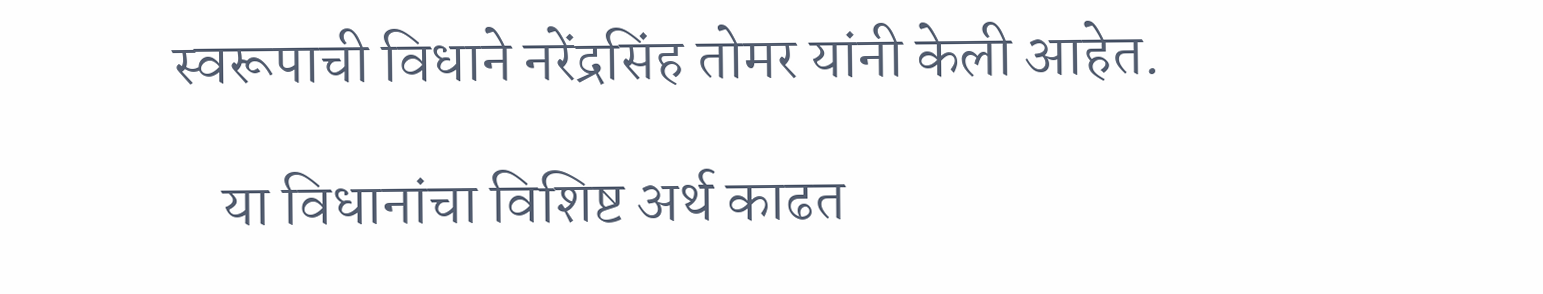स्वरूपाची विधाने नरेंद्रसिंह तोमर यांनी केली आहेत.

    या विधानांचा विशिष्ट अर्थ काढत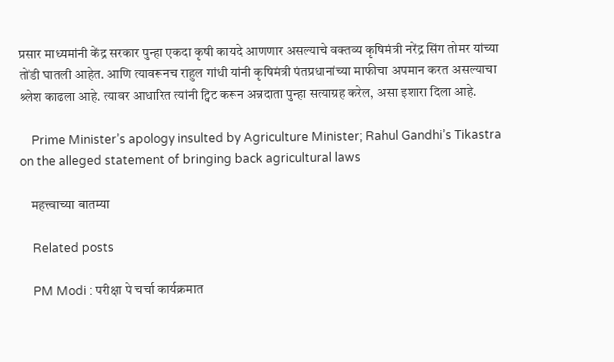प्रसार माध्यमांनी केंद्र सरकार पुन्हा एकदा कृषी कायदे आणणार असल्याचे वक्तव्य कृषिमंत्री नरेंद्र सिंग तोमर यांच्या तोंडी घातली आहेत. आणि त्यावरूनच राहुल गांधी यांनी कृषिमंत्री पंतप्रधानांच्या माफीचा अपमान करत असल्याचा श्र्लेश काढला आहे. त्यावर आधारित त्यांनी ट्विट करून अन्नदाता पुन्हा सत्याग्रह करेल, असा इशारा दिला आहे.

    Prime Minister’s apology insulted by Agriculture Minister; Rahul Gandhi’s Tikastra on the alleged statement of bringing back agricultural laws

    महत्त्वाच्या बातम्या

    Related posts

    PM Modi : परीक्षा पे चर्चा कार्यक्रमात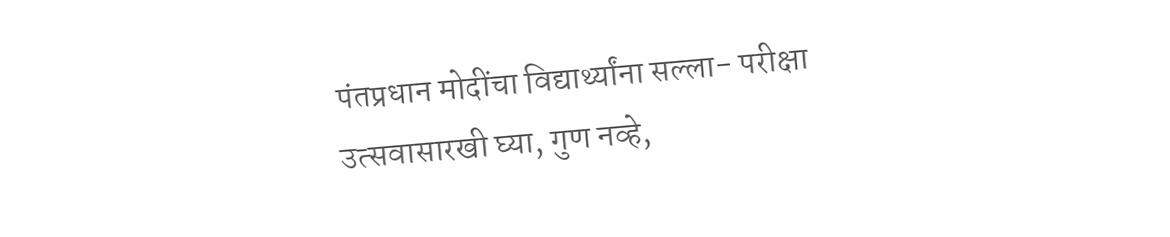पंतप्रधान मोदींचा विद्यार्थ्यांना सल्ला- परीक्षा उत्सवासारखी घ्या, गुण नव्हे,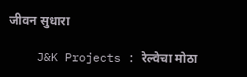जीवन सुधारा

    J&K Projects : रेल्वेचा मोठा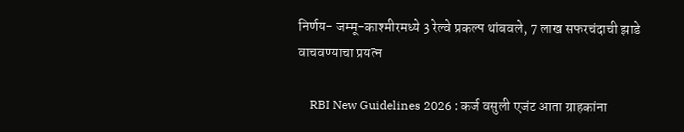निर्णय- जम्मू-काश्मीरमध्ये 3 रेल्वे प्रकल्प थांबवले, 7 लाख सफरचंदाची झाडे वाचवण्याचा प्रयत्न

    RBI New Guidelines 2026 : कर्ज वसुली एजंट आता ग्राहकांना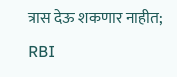त्रास देऊ शकणार नाहीत; RBI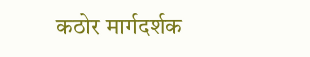कठोर मार्गदर्शक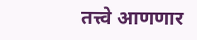तत्त्वे आणणार